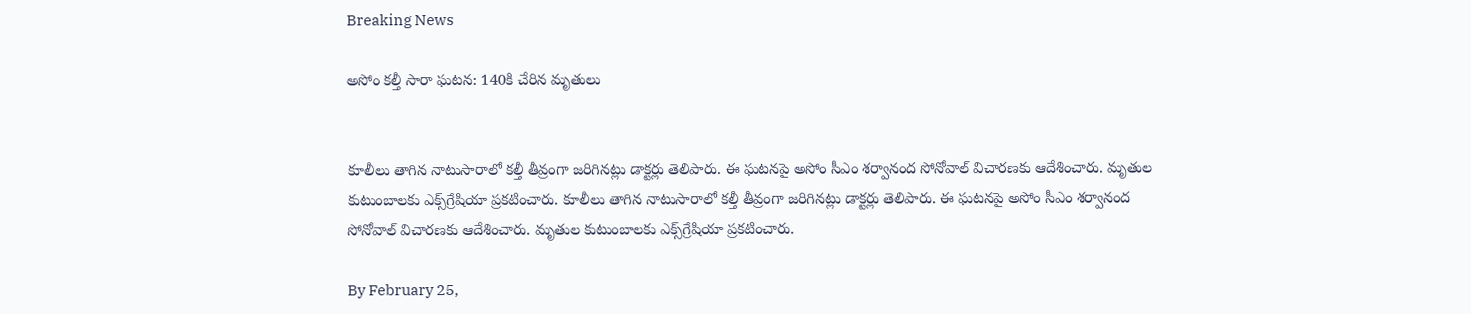Breaking News

అసోం కల్తీ సారా ఘటన: 140కి చేరిన మృతులు


కూలీలు తాగిన నాటుసారాలో కల్తీ తీవ్రంగా జరిగినట్లు డాక్టర్లు తెలిపారు. ఈ ఘటనపై అసోం సీఎం శర్వానంద సోనోవాల్‌ విచారణకు ఆదేశించారు. మృతుల కుటుంబాలకు ఎక్స్‌గ్రేషియా ప్రకటించారు. కూలీలు తాగిన నాటుసారాలో కల్తీ తీవ్రంగా జరిగినట్లు డాక్టర్లు తెలిపారు. ఈ ఘటనపై అసోం సీఎం శర్వానంద సోనోవాల్‌ విచారణకు ఆదేశించారు. మృతుల కుటుంబాలకు ఎక్స్‌గ్రేషియా ప్రకటించారు.

By February 25,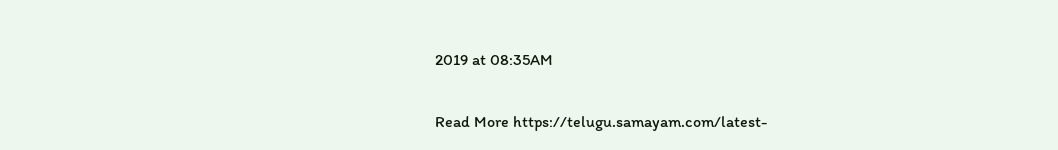2019 at 08:35AM


Read More https://telugu.samayam.com/latest-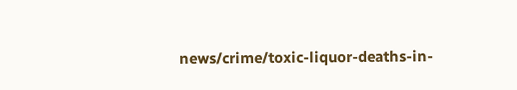news/crime/toxic-liquor-deaths-in-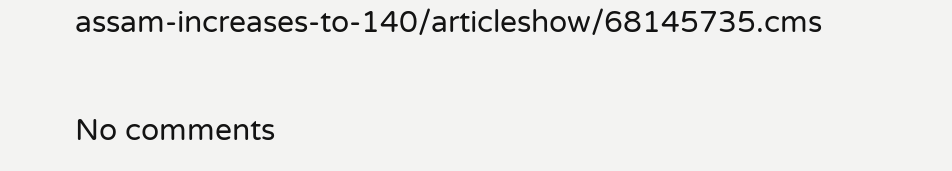assam-increases-to-140/articleshow/68145735.cms

No comments